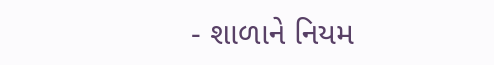- શાળાને નિયમ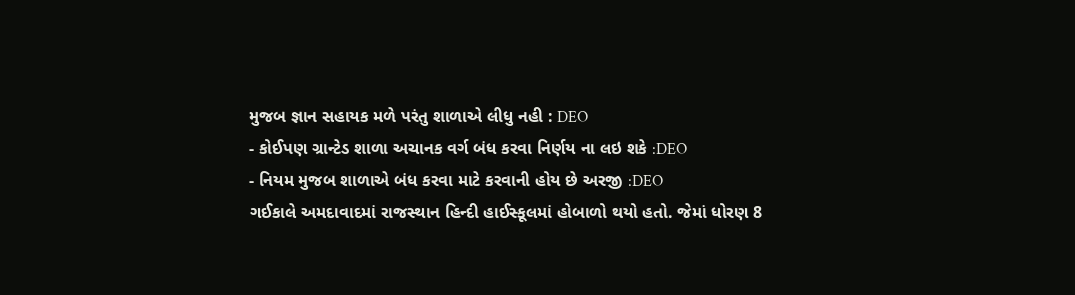મુજબ જ્ઞાન સહાયક મળે પરંતુ શાળાએ લીધુ નહી : DEO
- કોઈપણ ગ્રાન્ટેડ શાળા અચાનક વર્ગ બંધ કરવા નિર્ણય ના લઇ શકે :DEO
- નિયમ મુજબ શાળાએ બંધ કરવા માટે કરવાની હોય છે અરજી :DEO
ગઈકાલે અમદાવાદમાં રાજસ્થાન હિન્દી હાઈસ્કૂલમાં હોબાળો થયો હતો. જેમાં ધોરણ 8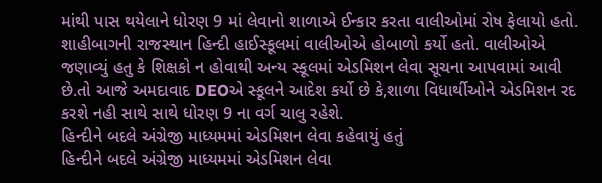માંથી પાસ થયેલાને ધોરણ 9 માં લેવાનો શાળાએ ઈન્કાર કરતા વાલીઓમાં રોષ ફેલાયો હતો. શાહીબાગની રાજસ્થાન હિન્દી હાઈસ્કૂલમાં વાલીઓએ હોબાળો કર્યો હતો. વાલીઓએ જણાવ્યું હતુ કે શિક્ષકો ન હોવાથી અન્ય સ્કૂલમાં એડમિશન લેવા સૂચના આપવામાં આવી છે.તો આજે અમદાવાદ DEOએ સ્કૂલને આદેશ કર્યો છે કે,શાળા વિધાર્થીઓને એડમિશન રદ કરશે નહી સાથે સાથે ધોરણ 9 ના વર્ગ ચાલુ રહેશે.
હિન્દીને બદલે અંગ્રેજી માધ્યમમાં એડમિશન લેવા કહેવાયું હતું
હિન્દીને બદલે અંગ્રેજી માધ્યમમાં એડમિશન લેવા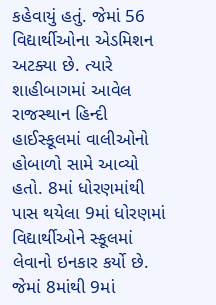કહેવાયું હતું. જેમાં 56 વિદ્યાર્થીઓના એડમિશન અટક્યા છે. ત્યારે શાહીબાગમાં આવેલ રાજસ્થાન હિન્દી હાઈસ્કૂલમાં વાલીઓનો હોબાળો સામે આવ્યો હતો. 8માં ધોરણમાંથી પાસ થયેલા 9માં ધોરણમાં વિદ્યાર્થીઓને સ્કૂલમાં લેવાનો ઇનકાર કર્યો છે. જેમાં 8માંથી 9માં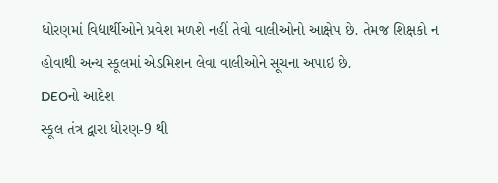ધોરણમાં વિદ્યાર્થીઓને પ્રવેશ મળશે નહીં તેવો વાલીઓનો આક્ષેપ છે. તેમજ શિક્ષકો ન હોવાથી અન્ય સ્કૂલમાં એડમિશન લેવા વાલીઓને સૂચના અપાઇ છે.
DEOનો આદેશ
સ્કૂલ તંત્ર દ્વારા ધોરણ-9 થી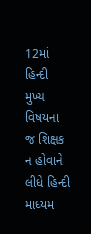12માં હિન્દી મુખ્ય વિષયના જ શિક્ષક ન હોવાને લીધે હિન્દી માધ્યમ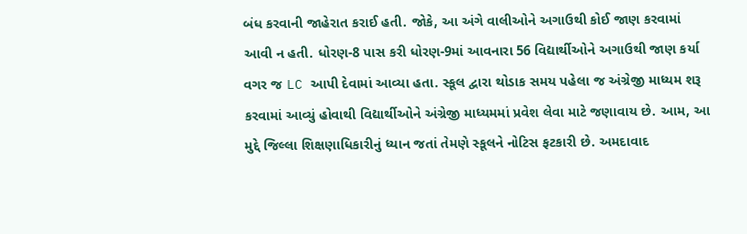બંધ કરવાની જાહેરાત કરાઈ હતી. જોકે, આ અંગે વાલીઓને અગાઉથી કોઈ જાણ કરવામાં આવી ન હતી. ધોરણ-8 પાસ કરી ધોરણ-9માં આવનારા 56 વિદ્યાર્થીઓને અગાઉથી જાણ કર્યા વગર જ LC આપી દેવામાં આવ્યા હતા. સ્કૂલ દ્વારા થોડાક સમય પહેલા જ અંગ્રેજી માધ્યમ શરૂ કરવામાં આવ્યું હોવાથી વિદ્યાર્થીઓને અંગ્રેજી માધ્યમમાં પ્રવેશ લેવા માટે જણાવાય છે. આમ, આ મુદ્દે જિલ્લા શિક્ષણાધિકારીનું ધ્યાન જતાં તેમણે સ્કૂલને નોટિસ ફટકારી છે. અમદાવાદ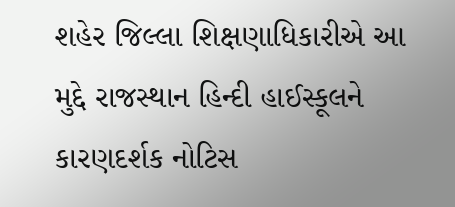શહેર જિલ્લા શિક્ષણાધિકારીએ આ મુદ્દે રાજસ્થાન હિન્દી હાઈસ્કૂલને કારણદર્શક નોટિસ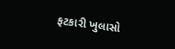ફટકારી ખુલાસો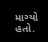માગ્યો હતો.